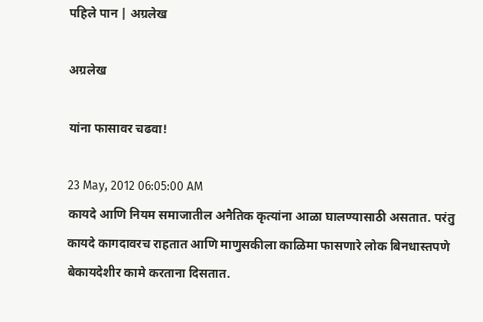पहिले पान | अग्रलेख

अग्रलेख

यांना फासावर चढवा!

23 May, 2012 06:05:00 AM
कायदे आणि नियम समाजातील अनैतिक कृत्यांना आळा घालण्यासाठी असतात. परंतु कायदे कागदावरच राहतात आणि माणुसकीला काळिमा फासणारे लोक बिनधास्तपणे बेकायदेशीर कामे करताना दिसतात.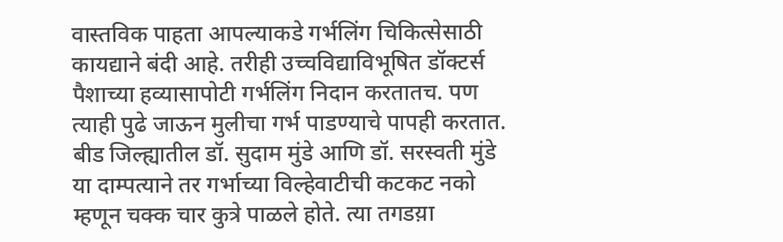वास्तविक पाहता आपल्याकडे गर्भलिंग चिकित्सेसाठी कायद्याने बंदी आहे. तरीही उच्चविद्याविभूषित डॉक्टर्स पैशाच्या हव्यासापोटी गर्भलिंग निदान करतातच. पण त्याही पुढे जाऊन मुलीचा गर्भ पाडण्याचे पापही करतात. बीड जिल्ह्यातील डॉ. सुदाम मुंडे आणि डॉ. सरस्वती मुंडे या दाम्पत्याने तर गर्भाच्या विल्हेवाटीची कटकट नको म्हणून चक्क चार कुत्रे पाळले होते. त्या तगडय़ा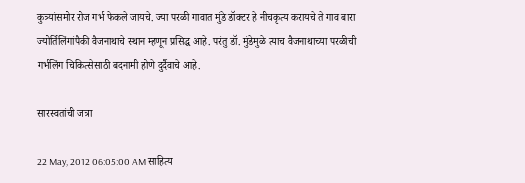कुत्र्यांसमोर रोज गर्भ फेकले जायचे. ज्या परळी गावात मुंडे डॉक्टर हे नीचकृत्य करायचे ते गाव बारा ज्योर्तिलिंगांपैकी वैजनाथाचे स्थान म्हणून प्रसिद्ध आहे. परंतु डॉ. मुंडेमुळे त्याच वैजनाथाच्या परळीची गर्भलिंग चिकित्सेसाठी बदनामी होणे दुर्दैवाचे आहे.

सारस्वतांची जत्रा

22 May, 2012 06:05:00 AM साहित्य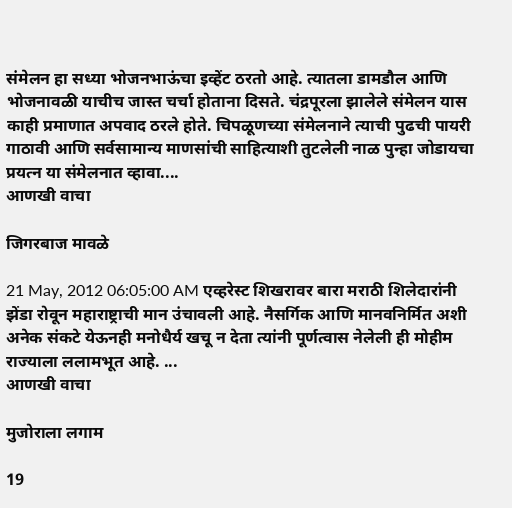संमेलन हा सध्या भोजनभाऊंचा इव्हेंट ठरतो आहे. त्यातला डामडौल आणि भोजनावळी याचीच जास्त चर्चा होताना दिसते. चंद्रपूरला झालेले संमेलन यास काही प्रमाणात अपवाद ठरले होते. चिपळूणच्या संमेलनाने त्याची पुढची पायरी गाठावी आणि सर्वसामान्य माणसांची साहित्याशी तुटलेली नाळ पुन्हा जोडायचा प्रयत्न या संमेलनात व्हावा....
आणखी वाचा

जिगरबाज मावळे

21 May, 2012 06:05:00 AM एव्हरेस्ट शिखरावर बारा मराठी शिलेदारांनी झेंडा रोवून महाराष्ट्राची मान उंचावली आहे. नैसर्गिक आणि मानवनिर्मित अशी अनेक संकटे येऊनही मनोधैर्य खचू न देता त्यांनी पूर्णत्वास नेलेली ही मोहीम राज्याला ललामभूत आहे. ...
आणखी वाचा

मुजोराला लगाम

19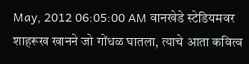May, 2012 06:05:00 AM वानखेडे स्टेडियमवर शाहरूख खानने जो गोंधळ घातला, त्याचे आता कवित्व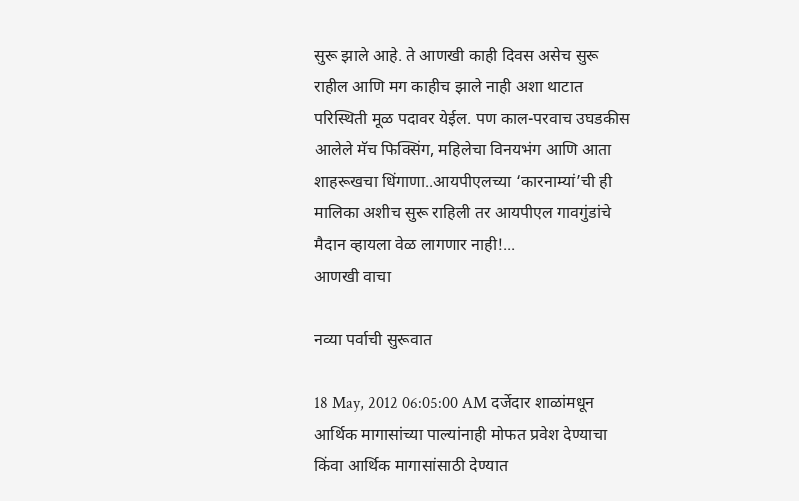सुरू झाले आहे. ते आणखी काही दिवस असेच सुरू राहील आणि मग काहीच झाले नाही अशा थाटात परिस्थिती मूळ पदावर येईल. पण काल-परवाच उघडकीस आलेले मॅच फिक्सिंग, महिलेचा विनयभंग आणि आता शाहरूखचा धिंगाणा..आयपीएलच्या ‘कारनाम्यां’ची ही मालिका अशीच सुरू राहिली तर आयपीएल गावगुंडांचे मैदान व्हायला वेळ लागणार नाही!...
आणखी वाचा

नव्या पर्वाची सुरूवात

18 May, 2012 06:05:00 AM दर्जेदार शाळांमधून आर्थिक मागासांच्या पाल्यांनाही मोफत प्रवेश देण्याचा किंवा आर्थिक मागासांसाठी देण्यात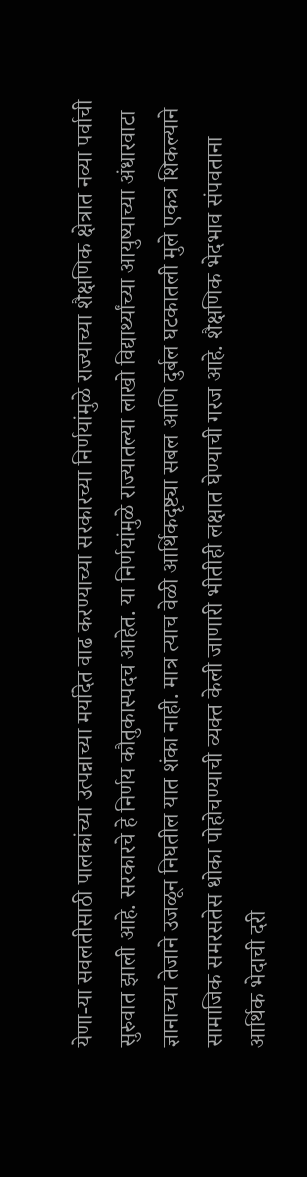येणा-या सवलतीसाठी पालकांच्या उत्पन्नाच्या मर्यादेत वाढ करण्याच्या सरकारच्या निर्णयांमुळे राज्याच्या शैक्षणिक क्षेत्रात नव्या पर्वाची सुरुवात झाली आहे. सरकारचे हे निर्णय कौतुकास्पदच आहेत. या निर्णयांमुळे राज्यातल्या लाखो विद्यार्थ्यांच्या आयुष्याच्या अंधारवाटा ज्ञानाच्या तेजाने उजळून निघतील यात शंका नाही. मात्र त्याच वेळी आर्थिकदृष्ट्या सबल आणि दुर्बल घटकातली मुले एकत्र शिकल्याने सामाजिक समरसतेस धोका पोहोचण्याची व्यक्त केली जाणारी भीतीही लक्षात घेण्याची गरज आहे. शैक्षणिक भेदभाव संपवताना आर्थिक भेदाची दरी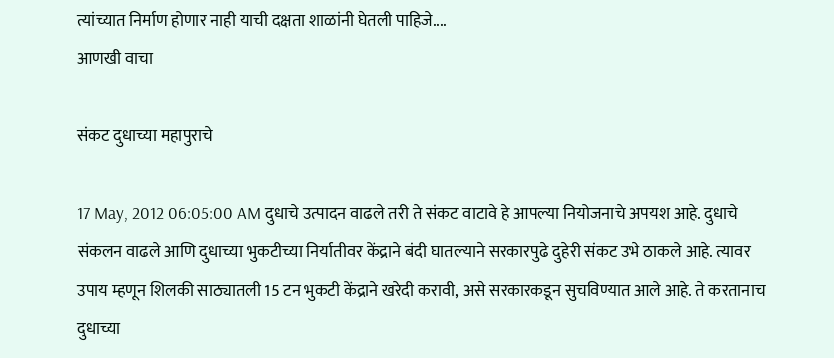त्यांच्यात निर्माण होणार नाही याची दक्षता शाळांनी घेतली पाहिजे....
आणखी वाचा

संकट दुधाच्या महापुराचे

17 May, 2012 06:05:00 AM दुधाचे उत्पादन वाढले तरी ते संकट वाटावे हे आपल्या नियोजनाचे अपयश आहे. दुधाचे संकलन वाढले आणि दुधाच्या भुकटीच्या निर्यातीवर केंद्राने बंदी घातल्याने सरकारपुढे दुहेरी संकट उभे ठाकले आहे. त्यावर उपाय म्हणून शिलकी साठ्यातली 15 टन भुकटी केंद्राने खरेदी करावी, असे सरकारकडून सुचविण्यात आले आहे. ते करतानाच दुधाच्या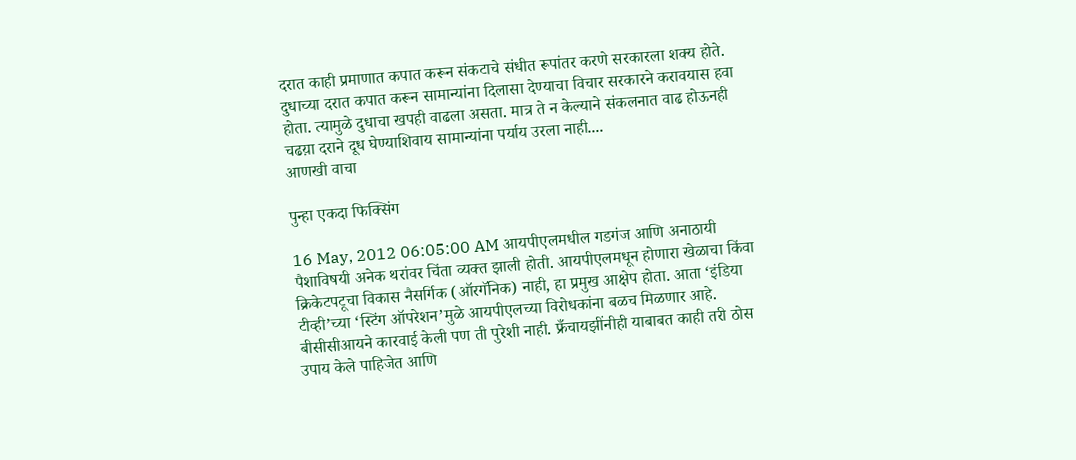दरात काही प्रमाणात कपात करून संकटाचे संधीत रूपांतर करणे सरकारला शक्य होते. दुधाच्या दरात कपात करून सामान्यांना दिलासा देण्याचा विचार सरकारने करावयास हवा होता. त्यामुळे दुधाचा खपही वाढला असता. मात्र ते न केल्याने संकलनात वाढ होऊनही चढय़ा दराने दूध घेण्याशिवाय सामान्यांना पर्याय उरला नाही....
आणखी वाचा

पुन्हा एकदा फिक्सिंग

16 May, 2012 06:05:00 AM आयपीएलमधील गडगंज आणि अनाठायी पैशाविषयी अनेक थरांवर चिंता व्यक्त झाली होती. आयपीएलमधून होणारा खेळाचा किंवा क्रिकेटपटूचा विकास नैसर्गिक (ऑरगॅनिक) नाही, हा प्रमुख आक्षेप होता. आता ‘इंडिया टीव्ही’च्या ‘स्टिंग ऑपरेशन’मुळे आयपीएलच्या विरोधकांना बळच मिळणार आहे. बीसीसीआयने कारवाई केली पण ती पुरेशी नाही. फ्रँचायझींनीही याबाबत काही तरी ठोस उपाय केले पाहिजेत आणि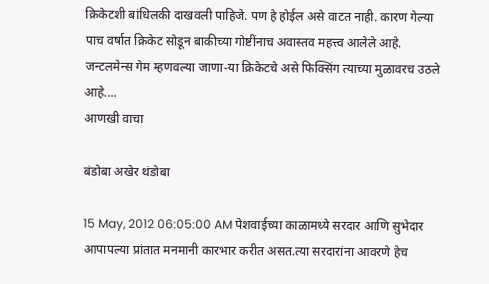क्रिकेटशी बांधिलकी दाखवली पाहिजे. पण हे होईल असे वाटत नाही. कारण गेल्या पाच वर्षात क्रिकेट सोडून बाकीच्या गोष्टींनाच अवास्तव महत्त्व आलेले आहे. जन्टलमेन्स गेम म्हणवल्या जाणा-या क्रिकेटचे असे फिक्सिंग त्याच्या मुळावरच उठले आहे....
आणखी वाचा

बंडोबा अखेर थंडोबा

15 May, 2012 06:05:00 AM पेशवाईच्या काळामध्ये सरदार आणि सुभेदार आपापल्या प्रांतात मनमानी कारभार करीत असत.त्या सरदारांना आवरणे हेच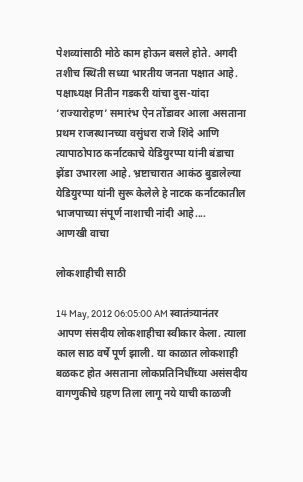पेशव्यांसाठी मोठे काम होऊन बसले होते. अगदी तशीच स्थिती सध्या भारतीय जनता पक्षात आहे. पक्षाध्यक्ष नितीन गडकरी यांचा दुस-यांदा ‘राज्यारोहण’ समारंभ ऐन तोंडावर आला असताना प्रथम राजस्थानच्या वसुंधरा राजे शिंदे आणि त्यापाठोपाठ कर्नाटकाचे येडियुरप्पा यांनी बंडाचा झेंडा उभारला आहे. भ्रष्टाचारात आकंठ बुडालेल्या येडियुरप्पा यांनी सुरू केलेले हे नाटक कर्नाटकातील भाजपाच्या संपूर्ण नाशाची नांदी आहे....
आणखी वाचा

लोकशाहीची साठी

14 May, 2012 06:05:00 AM स्वातंत्र्यानंतर आपण संसदीय लोकशाहीचा स्वीकार केला. त्याला काल साठ वर्षे पूर्ण झाली. या काळात लोकशाही बळकट होत असताना लोकप्रतिनिधींच्या असंसदीय वागणुकीचे ग्रहण तिला लागू नये याची काळजी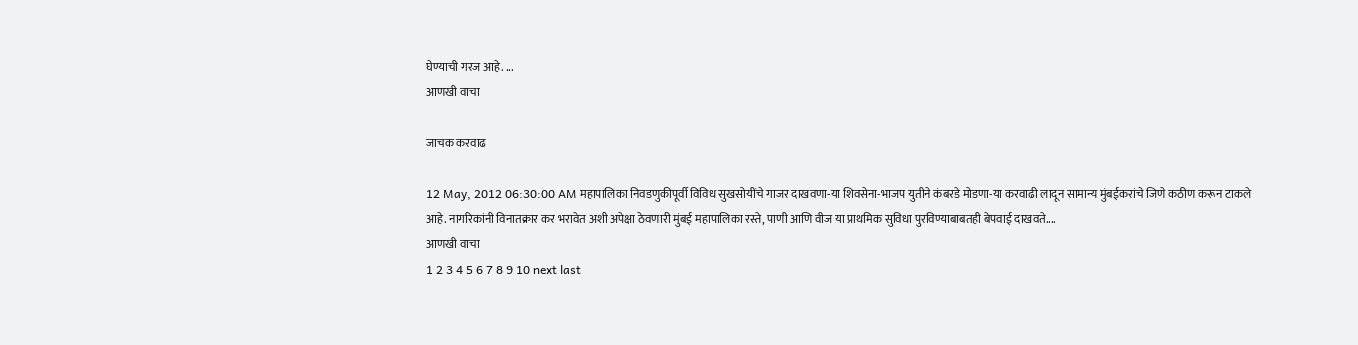घेण्याची गरज आहे. ...
आणखी वाचा

जाचक करवाढ

12 May, 2012 06:30:00 AM महापालिका निवडणुकीपूर्वी विविध सुखसोयींचे गाजर दाखवणा-या शिवसेना-भाजप युतीने कंबरडे मोडणा-या करवाढी लादून सामान्य मुंबईकरांचे जिणे कठीण करून टाकले आहे. नागरिकांनी विनातक्रार कर भरावेत अशी अपेक्षा ठेवणारी मुंबई महापालिका रस्ते, पाणी आणि वीज या प्राथमिक सुविधा पुरविण्याबाबतही बेपवाई दाखवते....
आणखी वाचा
1 2 3 4 5 6 7 8 9 10 next last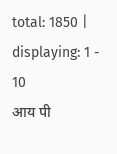total: 1850 | displaying: 1 - 10
आय पी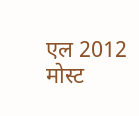एल 2012
मोस्ट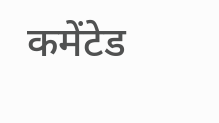कमेंटेड